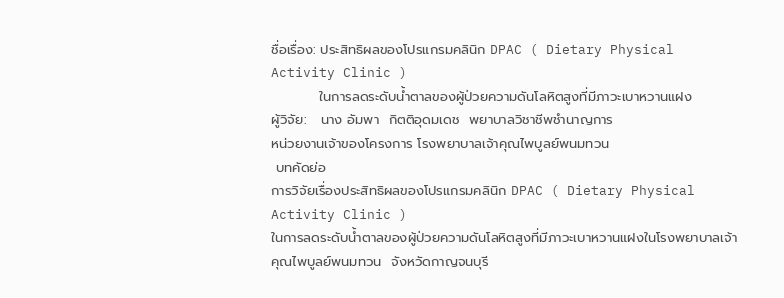ชื่อเรื่อง: ประสิทธิผลของโปรแกรมคลินิก DPAC ( Dietary Physical Activity Clinic )
          ในการลดระดับน้ำตาลของผู้ป่วยความดันโลหิตสูงที่มีภาวะเบาหวานแฝง
ผู้วิจัย:   นาง อัมพา  กิตติอุดมเดช  พยาบาลวิชาชีพชำนาญการ
หน่วยงานเจ้าของโครงการ โรงพยาบาลเจ้าคุณไพบูลย์พนมทวน
 บทคัดย่อ
การวิจัยเรื่องประสิทธิผลของโปรแกรมคลินิก DPAC ( Dietary Physical Activity Clinic )
ในการลดระดับน้ำตาลของผู้ป่วยความดันโลหิตสูงที่มีภาวะเบาหวานแฝงในโรงพยาบาลเจ้าคุณไพบูลย์พนมทวน  จังหวัดกาญจนบุรี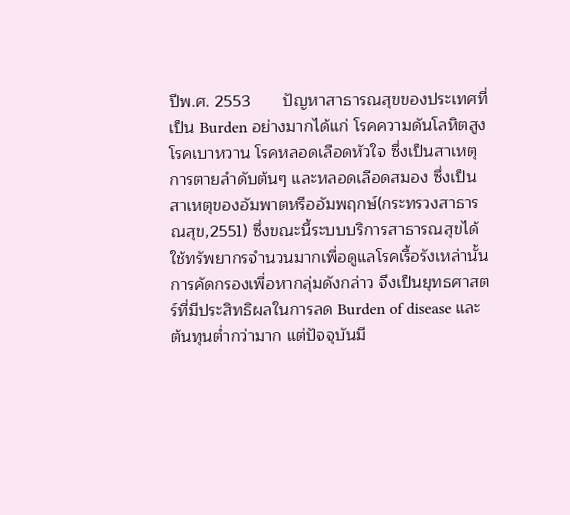ปีพ.ศ. 2553       ปัญหาสาธารณสุขของประเทศที่เป็น Burden อย่างมากได้แก่ โรคความดันโลหิตสูง โรคเบาหวาน โรคหลอดเลือดหัวใจ ซึ่งเป็นสาเหตุการตายลำดับต้นๆ และหลอดเลือดสมอง ซึ่งเป็นสาเหตุของอัมพาตหรืออัมพฤกษ์(กระทรวงสาธารณสุข,2551) ซึ่งขณะนี้ระบบบริการสาธารณสุขได้ใช้ทรัพยากรจำนวนมากเพื่อดูแลโรคเรื้อรังเหล่านั้น การคัดกรองเพื่อหากลุ่มดังกล่าว จึงเป็นยุทธศาสตร์ที่มีประสิทธิผลในการลด Burden of disease และต้นทุนต่ำกว่ามาก แต่ปัจจุบันมี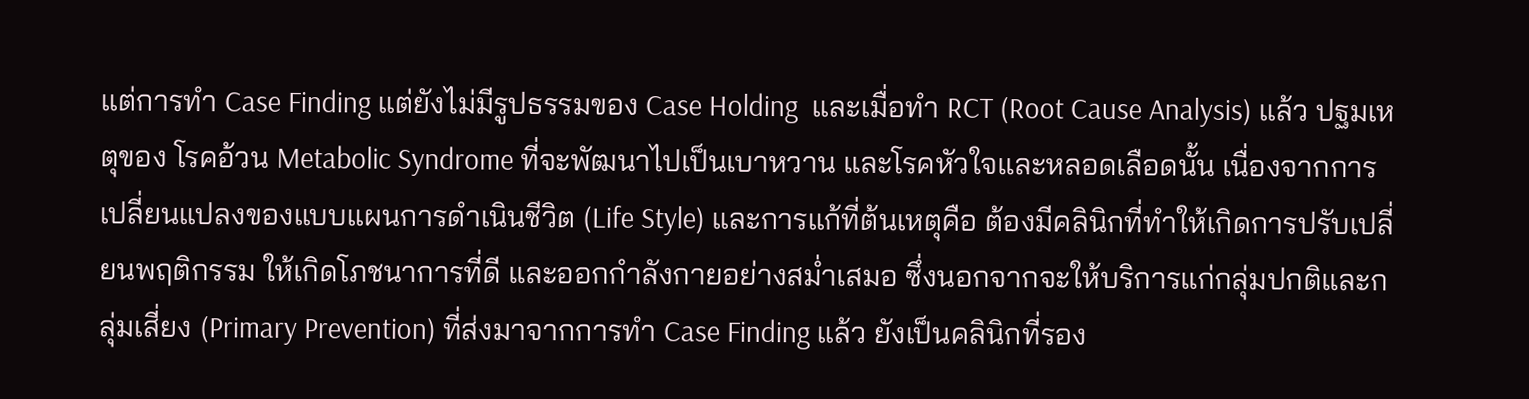แต่การทำ Case Finding แต่ยังไม่มีรูปธรรมของ Case Holding  และเมื่อทำ RCT (Root Cause Analysis) แล้ว ปฐมเหตุของ โรคอ้วน Metabolic Syndrome ที่จะพัฒนาไปเป็นเบาหวาน และโรคหัวใจและหลอดเลือดนั้น เนื่องจากการเปลี่ยนแปลงของแบบแผนการดำเนินชีวิต (Life Style) และการแก้ที่ต้นเหตุคือ ต้องมีคลินิกที่ทำให้เกิดการปรับเปลี่ยนพฤติกรรม ให้เกิดโภชนาการที่ดี และออกกำลังกายอย่างสม่ำเสมอ ซึ่งนอกจากจะให้บริการแก่กลุ่มปกติและกลุ่มเสี่ยง (Primary Prevention) ที่ส่งมาจากการทำ Case Finding แล้ว ยังเป็นคลินิกที่รอง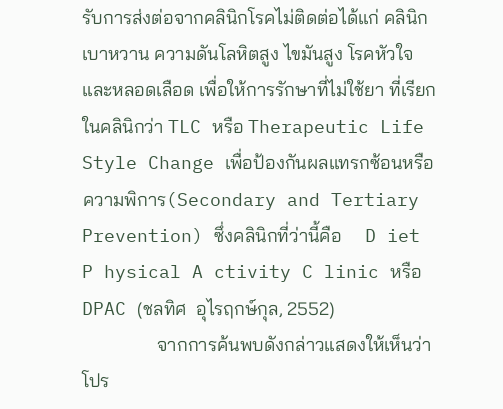รับการส่งต่อจากคลินิกโรคไม่ติดต่อได้แก่ คลินิกเบาหวาน ความดันโลหิตสูง ไขมันสูง โรคหัวใจและหลอดเลือด เพื่อให้การรักษาที่ไม่ใช้ยา ที่เรียกในคลินิกว่า TLC หรือ Therapeutic Life Style Change เพื่อป้องกันผลแทรกซ้อนหรือความพิการ(Secondary and Tertiary Prevention) ซึ่งคลินิกที่ว่านี้คือ     D iet P hysical A ctivity C linic หรือ DPAC (ชลทิศ  อุไรฤกษ์กุล, 2552)
                จากการค้นพบดังกล่าวแสดงให้เห็นว่าโปร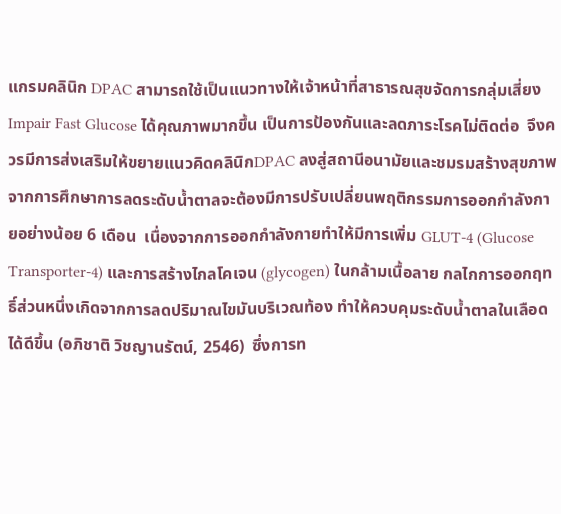แกรมคลินิก DPAC สามารถใช้เป็นแนวทางให้เจ้าหน้าที่สาธารณสุขจัดการกลุ่มเสี่ยง Impair Fast Glucose ได้คุณภาพมากขึ้น เป็นการป้องกันและลดภาระโรคไม่ติดต่อ  จึงควรมีการส่งเสริมให้ขยายแนวคิดคลินิกDPAC ลงสู่สถานีอนามัยและชมรมสร้างสุขภาพ  จากการศึกษาการลดระดับน้ำตาลจะต้องมีการปรับเปลี่ยนพฤติกรรมการออกกำลังกายอย่างน้อย 6 เดือน  เนื่องจากการออกกำลังกายทำให้มีการเพิ่ม GLUT-4 (Glucose Transporter-4) และการสร้างไกลโคเจน (glycogen) ในกล้ามเนื้อลาย กลไกการออกฤทธิ์ส่วนหนึ่งเกิดจากการลดปริมาณไขมันบริเวณท้อง ทำให้ควบคุมระดับน้ำตาลในเลือดได้ดีขึ้น (อภิชาติ วิชญานรัตน์, 2546)  ซึ่งการท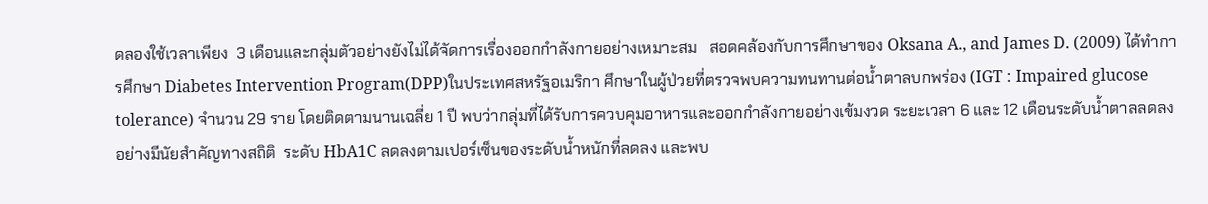ดลองใช้เวลาเพียง  3 เดือนและกลุ่มตัวอย่างยังไม่ได้จัดการเรื่องออกกำลังกายอย่างเหมาะสม   สอดคล้องกับการศึกษาของ Oksana A., and James D. (2009) ได้ทำการศึกษา Diabetes Intervention Program(DPP)ในประเทศสหรัฐอเมริกา ศึกษาในผู้ป่วยที่ตรวจพบความทนทานต่อน้ำตาลบกพร่อง (IGT : Impaired glucose tolerance) จำนวน 29 ราย โดยติดตามนานเฉลี่ย 1 ปี พบว่ากลุ่มที่ได้รับการควบคุมอาหารและออกกำลังกายอย่างเข้มงวด ระยะเวลา 6 และ 12 เดือนระดับน้ำตาลลดลงอย่างมีนัยสำคัญทางสถิติ  ระดับ HbA1C ลดลงตามเปอร์เซ็นของระดับน้ำหนักที่ลดลง และพบ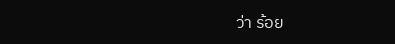ว่า ร้อย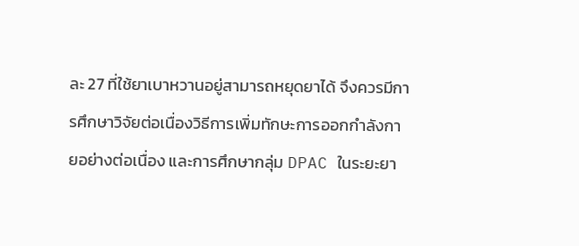ละ 27 ที่ใช้ยาเบาหวานอยู่สามารถหยุดยาได้ จึงควรมีการศึกษาวิจัยต่อเนื่องวิธีการเพิ่มทักษะการออกกำลังกายอย่างต่อเนื่อง และการศึกษากลุ่ม DPAC ในระยะยา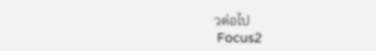วต่อไป
 Focus2